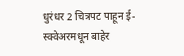धुरंधर 2 चित्रपट पाहून ई-स्क्वेअरमधून बाहेर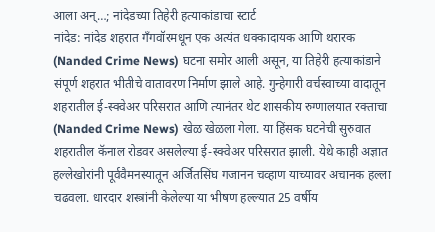आला अन्…; नांदेडच्या तिहेरी हत्याकांडाचा स्टार्ट
नांदेड: नांदेड शहरात गँगवॉरमधून एक अत्यंत धक्कादायक आणि थरारक (Nanded Crime News) घटना समोर आली असून, या तिहेरी हत्याकांडाने संपूर्ण शहरात भीतीचे वातावरण निर्माण झाले आहे. गुन्हेगारी वर्चस्वाच्या वादातून शहरातील ई-स्क्वेअर परिसरात आणि त्यानंतर थेट शासकीय रुग्णालयात रक्ताचा (Nanded Crime News) खेळ खेळला गेला. या हिंसक घटनेची सुरुवात शहरातील कॅनाल रोडवर असलेल्या ई-स्क्वेअर परिसरात झाली. येथे काही अज्ञात हल्लेखोरांनी पूर्ववैमनस्यातून अर्जितसिंघ गजानन चव्हाण याच्यावर अचानक हल्ला चढवला. धारदार शस्त्रांनी केलेल्या या भीषण हल्ल्यात 25 वर्षीय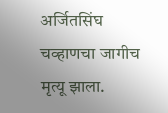अर्जितसिंघ चव्हाणचा जागीच मृत्यू झाला.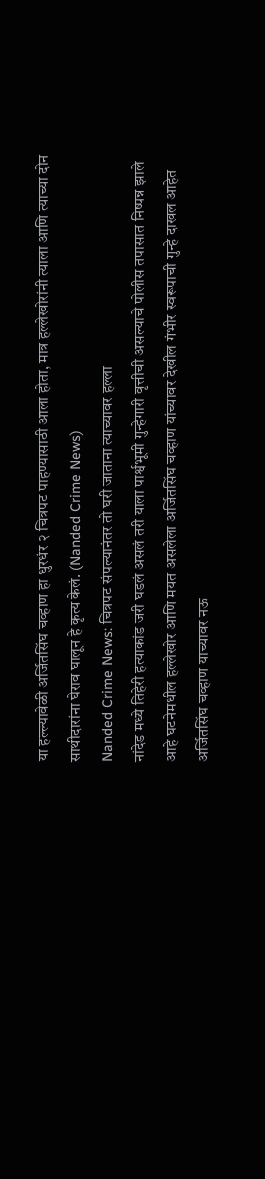या हल्ल्यावेळी अर्जितसिंघ चव्हाण हा धुरधंर २ चित्रपट पाहण्यासाठी आला होता, मात्र हल्लेखोरांनी त्याला आणि त्याच्या दोन साथीदारांना घेराव घालून हे कृत्य केलं. (Nanded Crime News)
Nanded Crime News: चित्रपट संपल्यानंतर तो घरी जाताना त्याच्यावर हल्ला
नांदेड मध्ये तिहेरी हत्याकांड जरी घडलं असलं तरी याला पार्श्वभूमी गुन्हेगारी वृत्तीची असल्याचे पोलीस तपासात निष्पन्न झाले आहे घटनेमधील हल्लेखोर आणि मयत असलेला अर्जितसिंघ चव्हाण यांच्यावर देखील गंभीर स्वरूपाची गुन्हे दाखल आहेत अर्जितसिंघ चव्हाण याच्यावर नऊ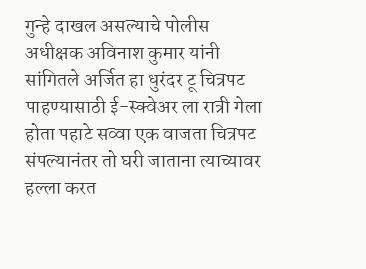गुन्हे दाखल असल्याचे पोलीस अधीक्षक अविनाश कुमार यांनी सांगितले अर्जित हा धुरंदर टू चित्रपट पाहण्यासाठी ई-स्क्वेअर ला रात्री गेला होता पहाटे सव्वा एक वाजता चित्रपट संपल्यानंतर तो घरी जाताना त्याच्यावर हल्ला करत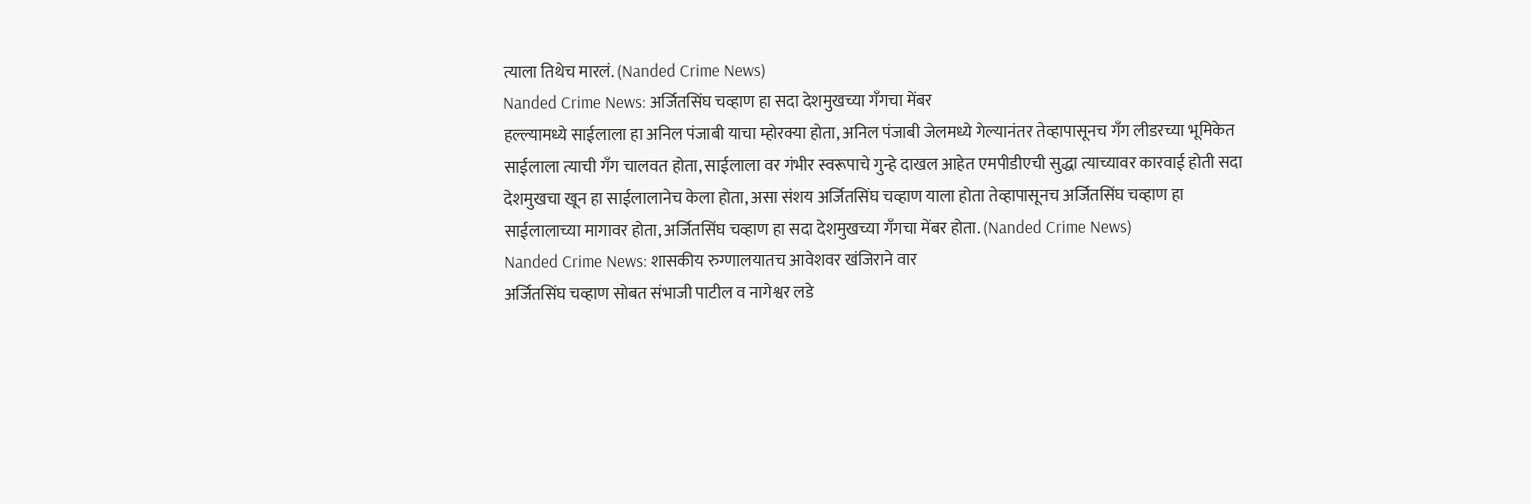त्याला तिथेच मारलं. (Nanded Crime News)
Nanded Crime News: अर्जितसिंघ चव्हाण हा सदा देशमुखच्या गॅंगचा मेंबर
हल्ल्यामध्ये साईलाला हा अनिल पंजाबी याचा म्होरक्या होता, अनिल पंजाबी जेलमध्ये गेल्यानंतर तेव्हापासूनच गॅंग लीडरच्या भूमिकेत साईलाला त्याची गॅंग चालवत होता, साईलाला वर गंभीर स्वरूपाचे गुन्हे दाखल आहेत एमपीडीएची सुद्धा त्याच्यावर कारवाई होती सदा देशमुखचा खून हा साईलालानेच केला होता, असा संशय अर्जितसिंघ चव्हाण याला होता तेव्हापासूनच अर्जितसिंघ चव्हाण हा साईलालाच्या मागावर होता, अर्जितसिंघ चव्हाण हा सदा देशमुखच्या गॅंगचा मेंबर होता. (Nanded Crime News)
Nanded Crime News: शासकीय रुग्णालयातच आवेशवर खंजिराने वार
अर्जितसिंघ चव्हाण सोबत संभाजी पाटील व नागेश्वर लडे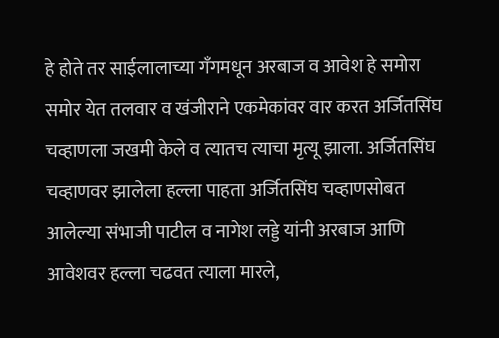हे होते तर साईलालाच्या गॅंगमधून अरबाज व आवेश हे समोरा समोर येत तलवार व खंजीराने एकमेकांवर वार करत अर्जितसिंघ चव्हाणला जखमी केले व त्यातच त्याचा मृत्यू झाला. अर्जितसिंघ चव्हाणवर झालेला हल्ला पाहता अर्जितसिंघ चव्हाणसोबत आलेल्या संभाजी पाटील व नागेश लड्डे यांनी अरबाज आणि आवेशवर हल्ला चढवत त्याला मारले,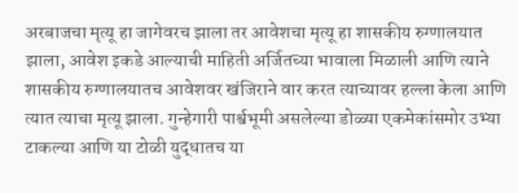अरबाजचा मृत्यू हा जागेवरच झाला तर आवेशचा मृत्यू हा शासकीय रुग्णालयात झाला, आवेश इकडे आल्याची माहिती अर्जितच्या भावाला मिळाली आणि त्याने शासकीय रुग्णालयातच आवेशवर खंजिराने वार करत त्याच्यावर हल्ला केला आणि त्यात त्याचा मृत्यू झाला. गुन्हेगारी पार्श्वभूमी असलेल्या डोळ्या एकमेकांसमोर उभ्या टाकल्या आणि या टोळी युद्धातच या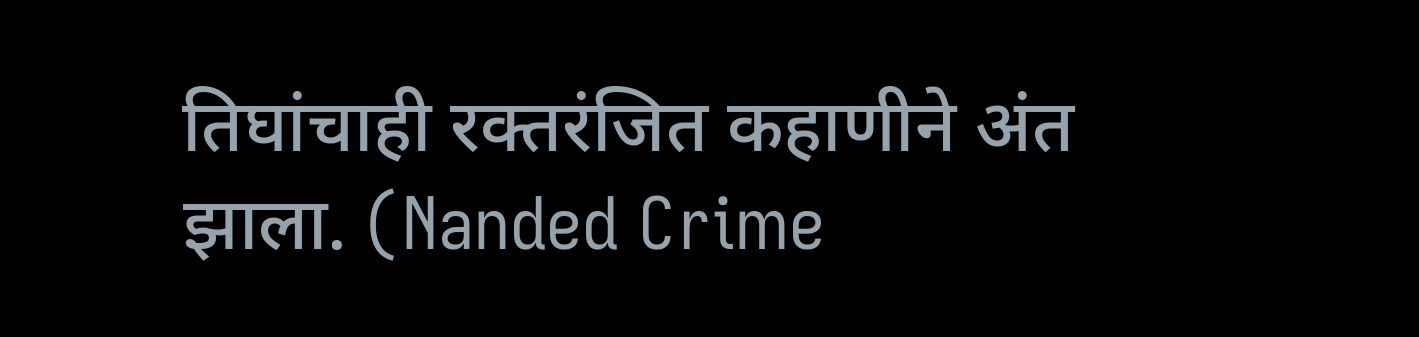तिघांचाही रक्तरंजित कहाणीने अंत झाला. (Nanded Crime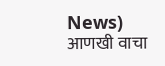News)
आणखी वाचा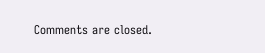Comments are closed.